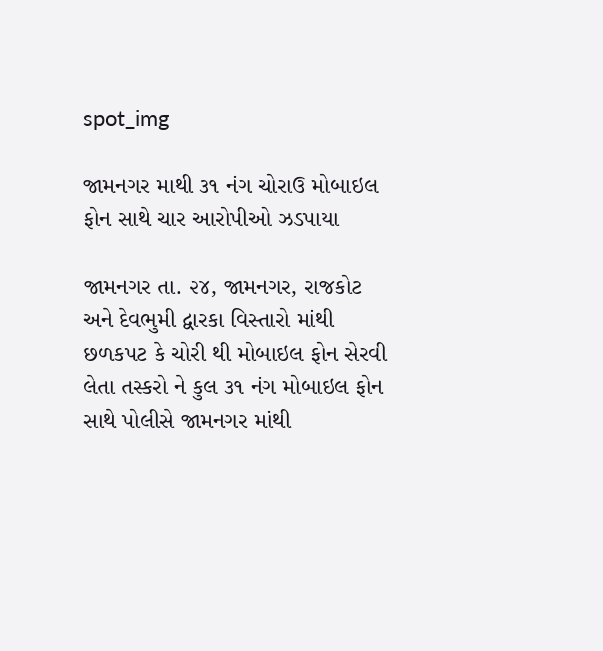spot_img

જામનગર માથી ૩૧ નંગ ચોરાઉ મોબાઇલ ફોન સાથે ચાર આરોપીઓ ઝડપાયા

જામનગર તા. ૨૪, જામનગર, રાજકોટ અને દેવભુમી દ્વારકા વિસ્તારો માંથી છળકપટ કે ચોરી થી મોબાઇલ ફોન સેરવી લેતા તસ્કરો ને કુલ ૩૧ નંગ મોબાઇલ ફોન સાથે પોલીસે જામનગર માંથી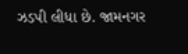ઝડપી લીધા છે. જામનગર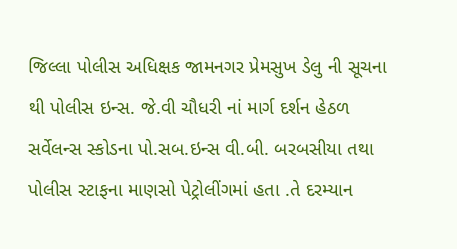જિલ્લા પોલીસ અધિક્ષક જામનગર પ્રેમસુખ ડેલુ ની સૂચના થી પોલીસ ઇન્સ. જે.વી ચૌધરી નાં માર્ગ દર્શન હેઠળ સર્વેલન્સ સ્કોડના પો.સબ.ઇન્સ વી.બી. બરબસીયા તથા પોલીસ સ્ટાફના માણસો પેટ્રોલીંગમાં હતા .તે દરમ્યાન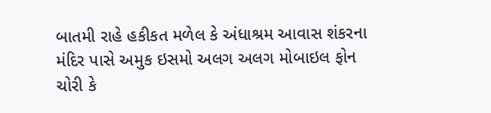બાતમી રાહે હકીકત મળેલ કે અંધાશ્રમ આવાસ શંકરના મંદિર પાસે અમુક ઇસમો અલગ અલગ મોબાઇલ ફોન ચોરી કે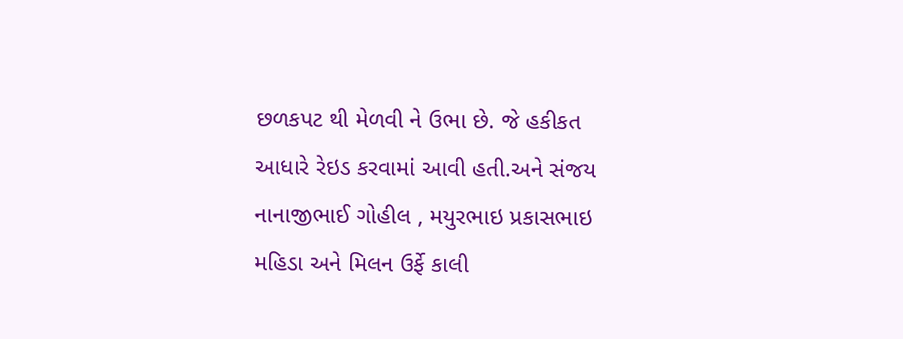છળકપટ થી મેળવી ને ઉભા છે. જે હકીકત આધારે રેઇડ કરવામાં આવી હતી.અને સંજય નાનાજીભાઈ ગોહીલ , મયુરભાઇ પ્રકાસભાઇ મહિડા અને મિલન ઉર્ફે કાલી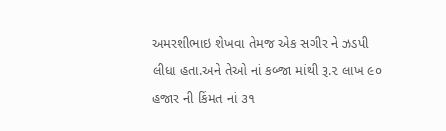અમરશીભાઇ શેખવા તેમજ એક સગીર ને ઝડપી લીધા હતા.અને તેઓ નાં કબ્જા માંથી રૂ.૨ લાખ ૯૦ હજાર ની કિંમત નાં ૩૧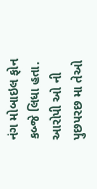નંગ મોબાઇલ ફોન કબ્જે લિધા હતા. આરોપી ઓ ની પુછપરછ મા તેઓ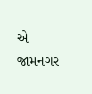એ જામનગર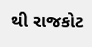થી રાજકોટ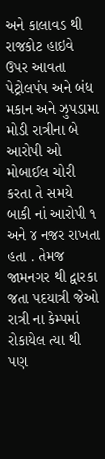અને કાલાવડ થી રાજકોટ હાઇવે ઉપર આવતા પેટ્રોલપંપ અને બંધ મકાન અને ઝુપડામા મોડી રાત્રીના બે આરોપી ઓ મોબાઈલ ચોરી કરતા તે સમયે બાકી નાં આરોપી ૧ અને ૪ નજર રાખતા હતા . તેમજ જામનગર થી દ્વારકા જતા પદયાત્રી જેઓ રાત્રી ના કેમ્પમાં રોકાયેલ ત્યા થી પણ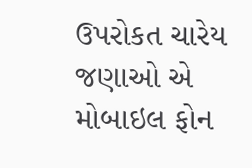ઉપરોકત ચારેય જણાઓ એ મોબાઇલ ફોન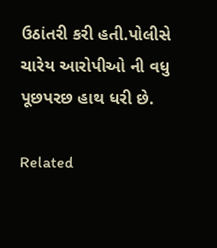ઉઠાંતરી કરી હતી.પોલીસે ચારેય આરોપીઓ ની વધુ પૂછપરછ હાથ ધરી છે.

Related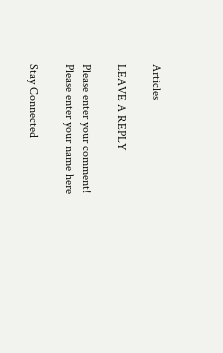Articles

LEAVE A REPLY

Please enter your comment!
Please enter your name here

Stay Connected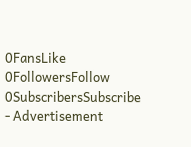0FansLike
0FollowersFollow
0SubscribersSubscribe
- Advertisement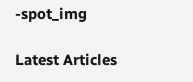-spot_img

Latest Articles